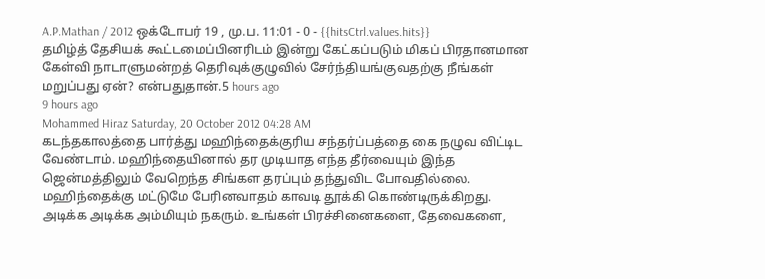A.P.Mathan / 2012 ஒக்டோபர் 19 , மு.ப. 11:01 - 0 - {{hitsCtrl.values.hits}}
தமிழ்த் தேசியக் கூட்டமைப்பினரிடம் இன்று கேட்கப்படும் மிகப் பிரதானமான கேள்வி நாடாளுமன்றத் தெரிவுக்குழுவில் சேர்ந்தியங்குவதற்கு நீங்கள் மறுப்பது ஏன்? என்பதுதான்.5 hours ago
9 hours ago
Mohammed Hiraz Saturday, 20 October 2012 04:28 AM
கடந்தகாலத்தை பார்த்து மஹிந்தைக்குரிய சந்தர்ப்பத்தை கை நழுவ விட்டிட வேண்டாம். மஹிந்தையினால் தர முடியாத எந்த தீர்வையும் இந்த ஜென்மத்திலும் வேறெந்த சிங்கள தரப்பும் தந்துவிட போவதில்லை. மஹிந்தைக்கு மட்டுமே பேரினவாதம் காவடி தூக்கி கொண்டிருக்கிறது. அடிக்க அடிக்க அம்மியும் நகரும். உங்கள் பிரச்சினைகளை, தேவைகளை,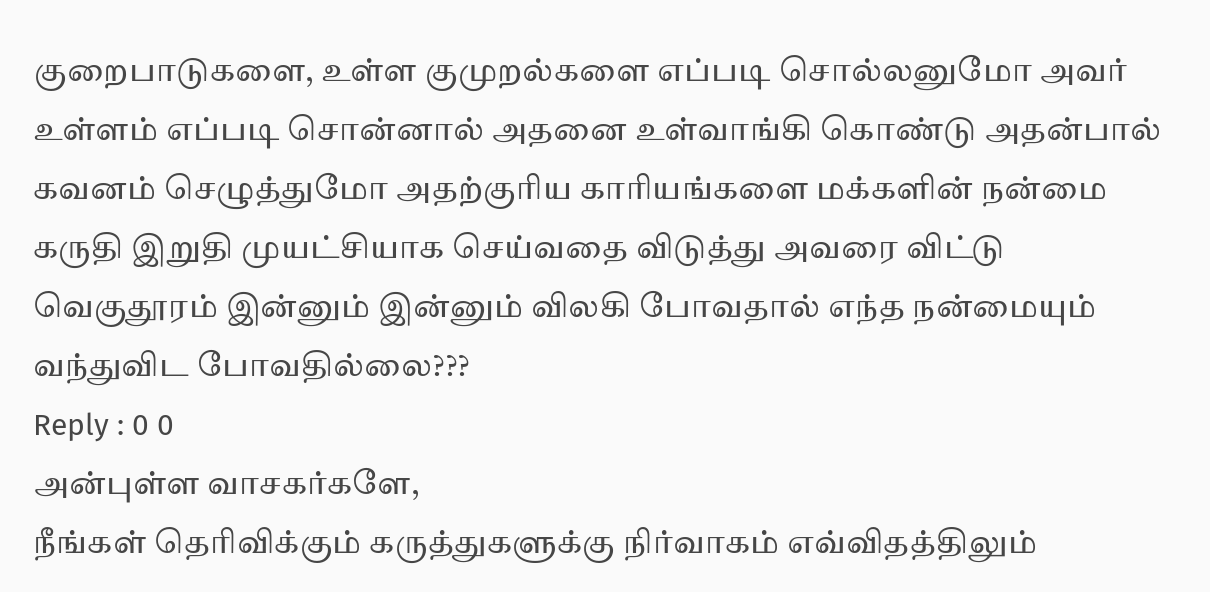குறைபாடுகளை, உள்ள குமுறல்களை எப்படி சொல்லனுமோ அவர் உள்ளம் எப்படி சொன்னால் அதனை உள்வாங்கி கொண்டு அதன்பால் கவனம் செழுத்துமோ அதற்குரிய காரியங்களை மக்களின் நன்மை கருதி இறுதி முயட்சியாக செய்வதை விடுத்து அவரை விட்டு வெகுதூரம் இன்னும் இன்னும் விலகி போவதால் எந்த நன்மையும் வந்துவிட போவதில்லை???
Reply : 0 0
அன்புள்ள வாசகர்களே,
நீங்கள் தெரிவிக்கும் கருத்துகளுக்கு நிர்வாகம் எவ்விதத்திலும்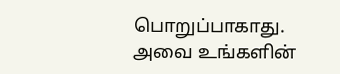பொறுப்பாகாது. அவை உங்களின்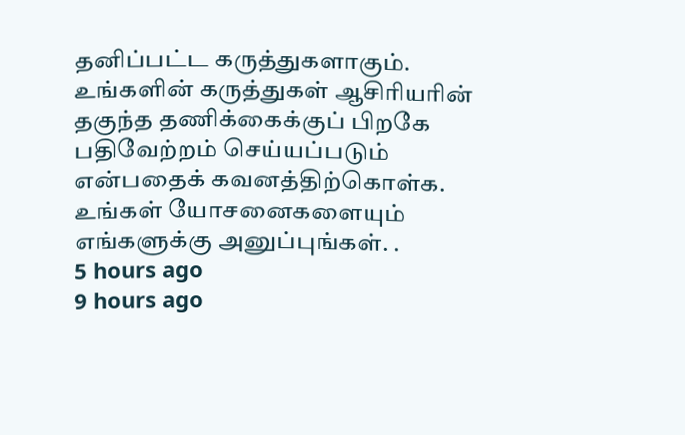தனிப்பட்ட கருத்துகளாகும். உங்களின் கருத்துகள் ஆசிரியரின் தகுந்த தணிக்கைக்குப் பிறகே பதிவேற்றம் செய்யப்படும் என்பதைக் கவனத்திற்கொள்க. உங்கள் யோசனைகளையும் எங்களுக்கு அனுப்புங்கள். .
5 hours ago
9 hours ago